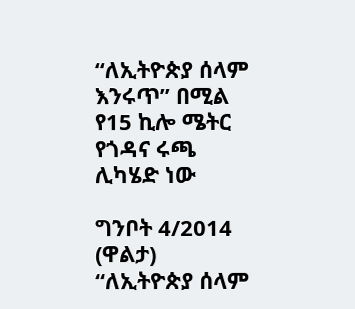“ለኢትዮጵያ ሰላም እንሩጥ” በሚል የ15 ኪሎ ሜትር የጎዳና ሩጫ ሊካሄድ ነው

ግንቦት 4/2014 (ዋልታ) “ለኢትዮጵያ ሰላም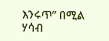እንሩጥ” በሚል ሃሳብ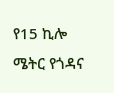የ15 ኪሎ ሜትር የጎዳና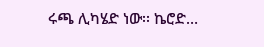ሩጫ ሊካሄድ ነው፡፡ ኬሮድ…